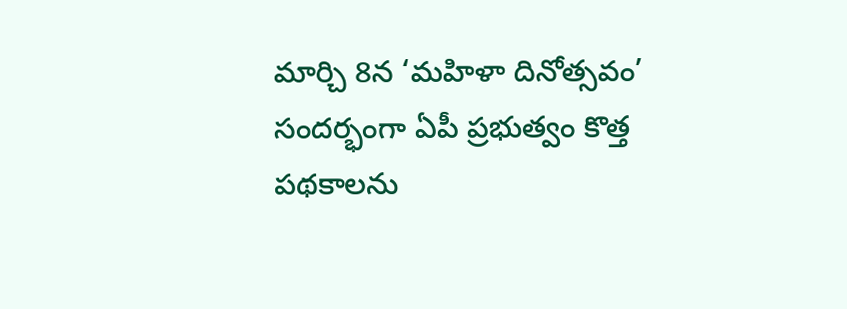మార్చి 8న ‘మహిళా దినోత్సవం’ సందర్భంగా ఏపీ ప్రభుత్వం కొత్త పథకాలను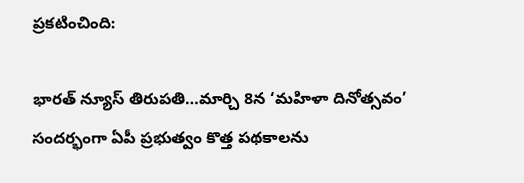ప్రకటించింది:

భారత్ న్యూస్ తిరుపతి…మార్చి 8న ‘మహిళా దినోత్సవం’ సందర్భంగా ఏపీ ప్రభుత్వం కొత్త పథకాలను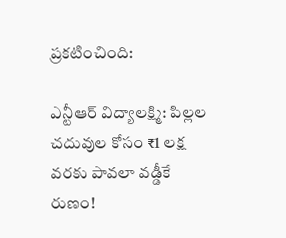ప్రకటించింది:

ఎన్టీఆర్ విద్యాలక్ష్మి: పిల్లల చదువుల కోసం ₹1 లక్ష వరకు పావలా వడ్డీకే రుణం!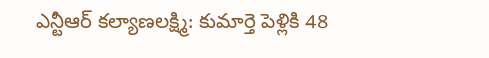ఎన్టీఆర్ కల్యాణలక్ష్మి: కుమార్తె పెళ్లికి 48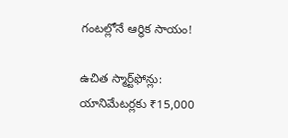గంటల్లోనే ఆర్థిక సాయం!

ఉచిత స్మార్ట్‌ఫోన్లు: యానిమేటర్లకు ₹15,000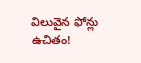విలువైన ఫోన్లు ఉచితం!